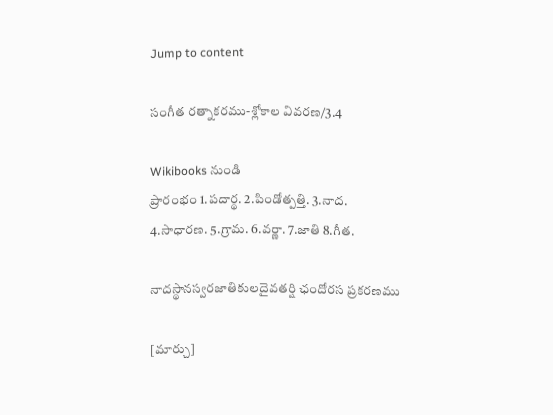Jump to content

సంగీత రత్నాకరము-శ్లోకాల వివరణ/3.4

Wikibooks నుండి
ప్రారంభం 1.పదార్థ. 2.పిండోత్పత్తి. 3.నాద. 4.సాధారణ. 5.గ్రామ. 6.వర్ణా. 7.జాతి 8.గీత.

నాదస్థానస్వరజాతికులదైవతర్షి ఛందోరస ప్రకరణము

[మార్చు]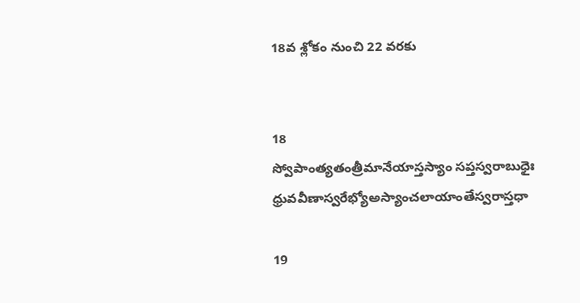18వ శ్లోకం నుంచి 22 వరకు


18
స్వోపాంత్యతంత్రీమానేయాస్తస్యాం సప్తస్వరాబుధైః
ధ్రువవీణాస్వరేభ్యోఅస్యాంచలాయాంతేస్వరాస్తధా

19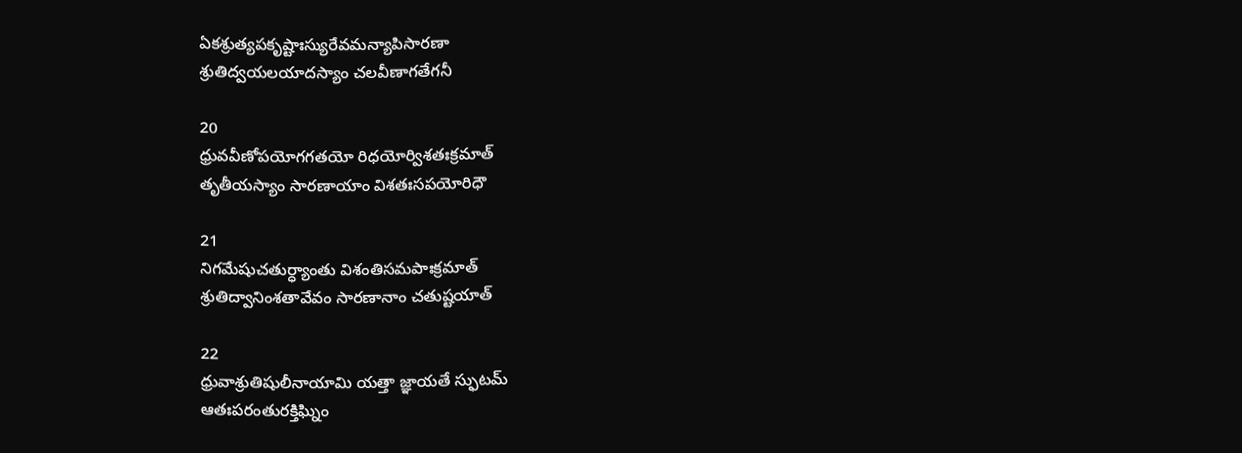ఏకశ్రుత్యపకృష్టాఃస్యురేవమన్యాపిసారణా
శ్రుతిద్వయలయాదస్యాం చలవీణాగతేగనీ

20
ధ్రువవీణోపయోగగతయో రిధయోర్విశతఃక్రమాత్
తృతీయస్యాం సారణాయాం విశతఃసపయోరిధౌ

21
నిగమేషుచతుర్ధ్యాంతు విశంతిసమపాఃక్రమాత్
శ్రుతిద్వానింశతావేవం సారణానాం చతుష్టయాత్

22
ధ్రువాశ్రుతిషులీనాయామి యత్తా జ్ఞాయతే స్ఫుటమ్
ఆతఃపరంతురక్తిఘ్నిం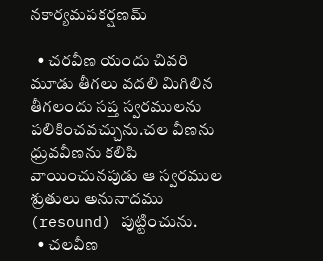నకార్యమపకర్షణమ్

  • చరవీణ యందు చివరి మూడు తీగలు వదలి మిగిలిన తీగలందు సప్త స్వరములను పలికించవచ్చును.చల వీణను ధ్రువవీణను కలిపి వాయించునపుడు ఆ స్వరముల శ్రుతులు అనునాదము (resound) పుట్టించును.
  • చలవీణ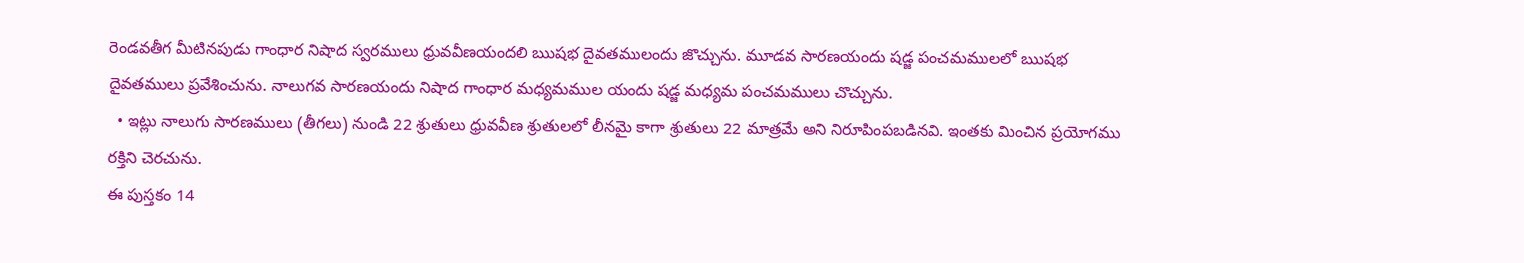రెండవతీగ మీటినపుడు గాంధార నిషాద స్వరములు ధ్రువవీణయందలి ఋషభ దైవతములందు జొచ్చును. మూడవ సారణయందు షడ్జ పంచమములలో ఋషభ దైవతములు ప్రవేశించును. నాలుగవ సారణయందు నిషాద గాంధార మధ్యమముల యందు షడ్జ మధ్యమ పంచమములు చొచ్చును.
  • ఇట్లు నాలుగు సారణములు (తీగలు) నుండి 22 శ్రుతులు ధ్రువవీణ శ్రుతులలో లీనమై కాగా శ్రుతులు 22 మాత్రమే అని నిరూపింపబడినవి. ఇంతకు మించిన ప్రయోగము రక్తిని చెరచును.
ఈ పుస్తకం 14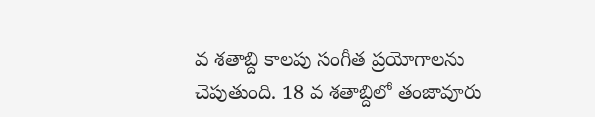వ శతాబ్ది కాలపు సంగీత ప్రయోగాలను చెపుతుంది. 18 వ శతాబ్దిలో తంజావూరు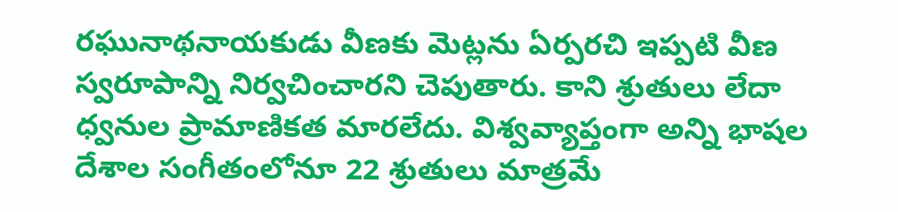రఘునాథనాయకుడు వీణకు మెట్లను ఏర్పరచి ఇప్పటి వీణ స్వరూపాన్ని నిర్వచించారని చెపుతారు. కాని శ్రుతులు లేదా ధ్వనుల ప్రామాణికత మారలేదు. విశ్వవ్యాప్తంగా అన్ని భాషల దేశాల సంగీతంలోనూ 22 శ్రుతులు మాత్రమే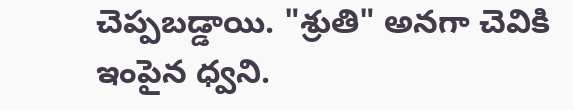చెప్పబడ్డాయి. "శ్రుతి" అనగా చెవికి ఇంపైన ధ్వని.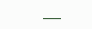___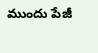ముందు పేజీ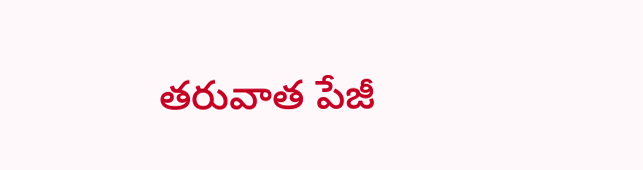తరువాత పేజీ